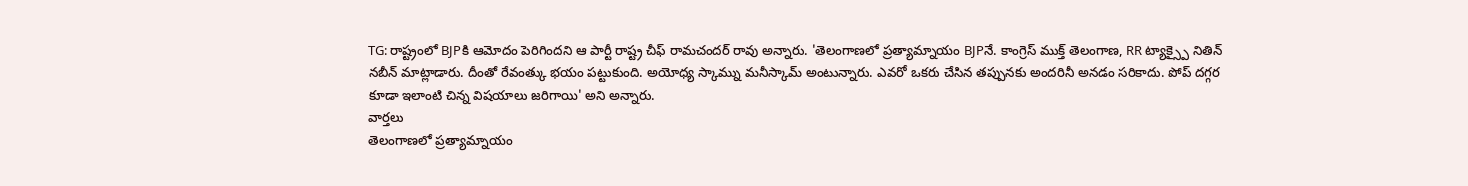TG: రాష్ట్రంలో BJPకి ఆమోదం పెరిగిందని ఆ పార్టీ రాష్ట్ర చీఫ్ రామచందర్ రావు అన్నారు. 'తెలంగాణలో ప్రత్యామ్నాయం BJPనే. కాంగ్రెస్ ముక్త్ తెలంగాణ, RR ట్యాక్స్పై నితిన్ నబీన్ మాట్లాడారు. దీంతో రేవంత్కు భయం పట్టుకుంది. అయోధ్య స్కామ్ను మనీస్కామ్ అంటున్నారు. ఎవరో ఒకరు చేసిన తప్పునకు అందరినీ అనడం సరికాదు. పోప్ దగ్గర కూడా ఇలాంటి చిన్న విషయాలు జరిగాయి' అని అన్నారు.
వార్తలు
తెలంగాణలో ప్రత్యామ్నాయం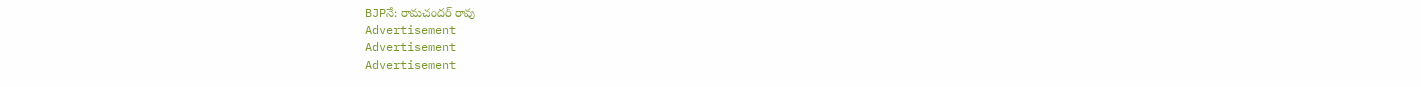BJPనే: రామచందర్ రావు
Advertisement
Advertisement
Advertisement